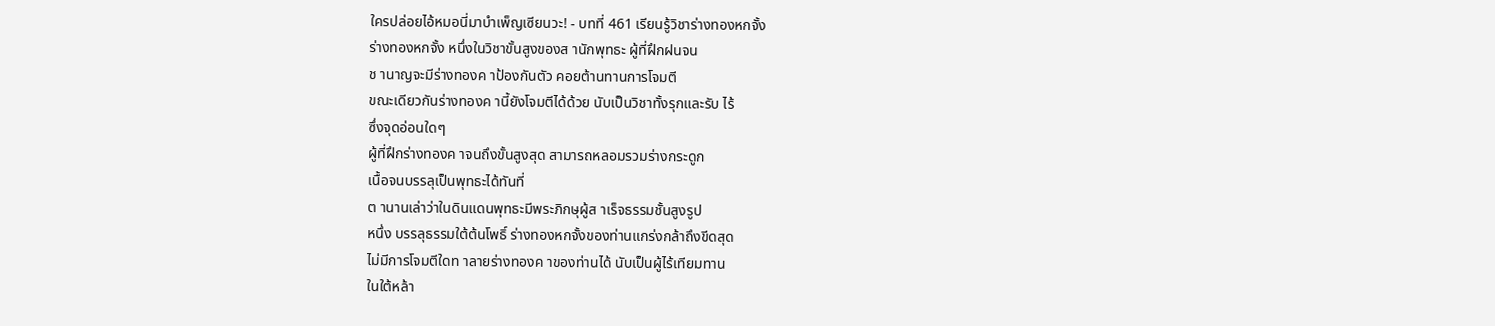ใครปล่อยไอ้หมอนี่มาบำเพ็ญเซียนวะ! - บทที่ 461 เรียนรู้วิชาร่างทองหกจั้ง
ร่างทองหกจั้ง หนึ่งในวิชาขั้นสูงของส านักพุทธะ ผู้ที่ฝึกฝนจน
ช านาญจะมีร่างทองค าป้องกันตัว คอยต้านทานการโจมตี
ขณะเดียวกันร่างทองค านี้ยังโจมตีได้ด้วย นับเป็นวิชาทั้งรุกและรับ ไร้
ซึ่งจุดอ่อนใดๆ
ผู้ที่ฝึกร่างทองค าจนถึงขั้นสูงสุด สามารถหลอมรวมร่างกระดูก
เนื้อจนบรรลุเป็นพุทธะได้ทันที่
ต านานเล่าว่าในดินแดนพุทธะมีพระภิกษุผู้ส าเร็จธรรมชั้นสูงรูป
หนึ่ง บรรลุธรรมใต้ต้นโพธิ์ ร่างทองหกจั้งของท่านแกร่งกล้าถึงขีดสุด
ไม่มีการโจมตีใดท าลายร่างทองค าของท่านได้ นับเป็นผู้ไร้เทียมทาน
ในใต้หล้า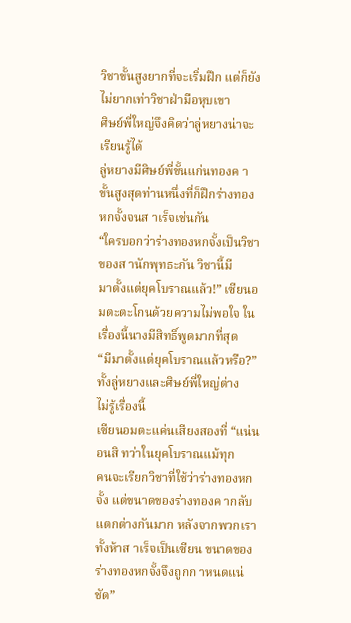วิชาขั้นสูงยากที่จะเริ่มฝึก แต่ก็ยังไม่ยากเท่าวิชาฝ่ามือหุบเขา
ศิษย์พี่ใหญ่จึงคิดว่าลู่หยางน่าจะเรียนรู้ได้
ลู่หยางมีศิษย์พี่ขั้นแก่นทองค าขั้นสูงสุดท่านหนึ่งที่ก็ฝึกร่างทอง
หกจั้งจนส าเร็จเช่นกัน
“ใครบอกว่าร่างทองหกจั้งเป็นวิชาของส านักพุทธะกัน วิชานี้มี
มาตั้งแต่ยุคโบราณแล้ว!” เซียนอมตะตะโกนด้วยความไม่พอใจ ใน
เรื่องนี้นางมีสิทธิ์พูดมากที่สุด
“มีมาตั้งแต่ยุคโบราณแล้วหรือ?” ทั้งลู่หยางและศิษย์พี่ใหญ่ต่าง
ไม่รู้เรื่องนี้
เซียนอมตะแค่นเสียงสองที่ “แน่นอนสิ ทว่าในยุคโบราณแม้ทุก
คนจะเรียกวิชาที่ใช้ว่าร่างทองหกจั้ง แต่ขนาดของร่างทองค ากลับ
แตกต่างกันมาก หลังจากพวกเราทั้งห้าส าเร็จเป็นเซียน ขนาดของ
ร่างทองหกจั้งจึงถูกก าหนดแน่ชัด”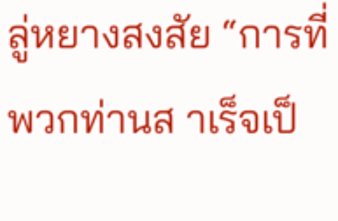ลู่หยางสงสัย “การที่พวกท่านส าเร็จเป็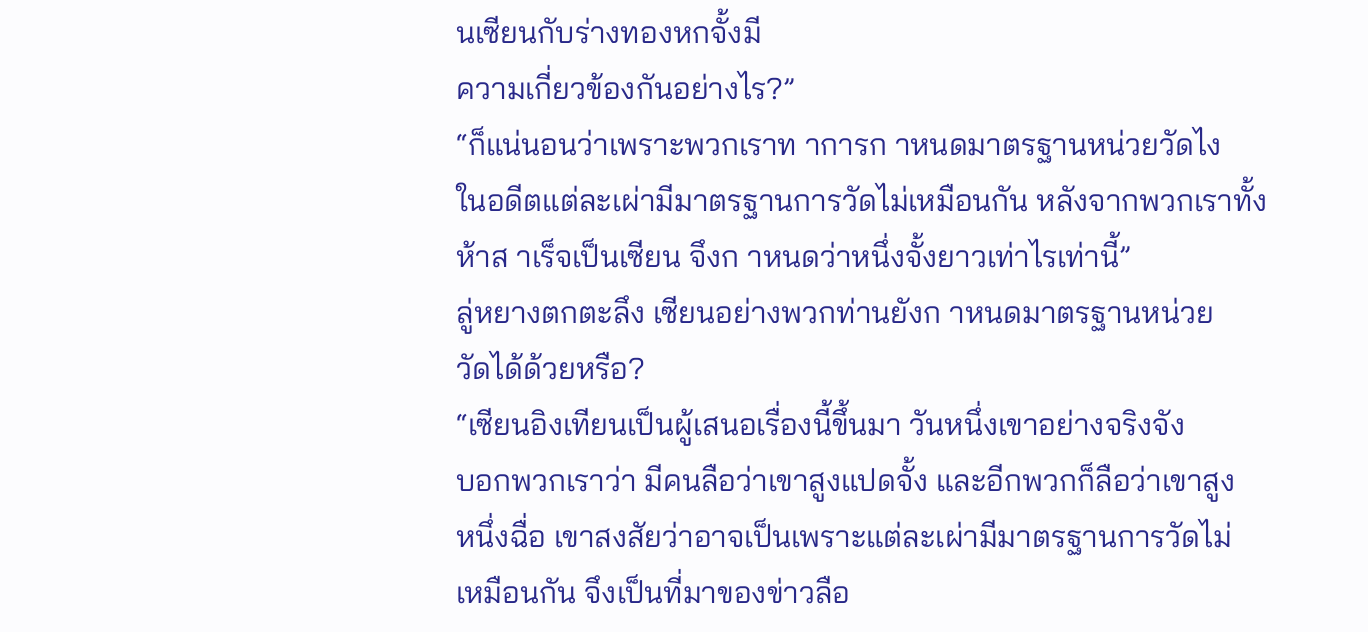นเซียนกับร่างทองหกจั้งมี
ความเกี่ยวข้องกันอย่างไร?”
“ก็แน่นอนว่าเพราะพวกเราท าการก าหนดมาตรฐานหน่วยวัดไง
ในอดีตแต่ละเผ่ามีมาตรฐานการวัดไม่เหมือนกัน หลังจากพวกเราทั้ง
ห้าส าเร็จเป็นเซียน จึงก าหนดว่าหนึ่งจั้งยาวเท่าไรเท่านี้”
ลู่หยางตกตะลึง เซียนอย่างพวกท่านยังก าหนดมาตรฐานหน่วย
วัดได้ด้วยหรือ?
“เซียนอิงเทียนเป็นผู้เสนอเรื่องนี้ขึ้นมา วันหนึ่งเขาอย่างจริงจัง
บอกพวกเราว่า มีคนลือว่าเขาสูงแปดจั้ง และอีกพวกก็ลือว่าเขาสูง
หนึ่งฉื่อ เขาสงสัยว่าอาจเป็นเพราะแต่ละเผ่ามีมาตรฐานการวัดไม่
เหมือนกัน จึงเป็นที่มาของข่าวลือ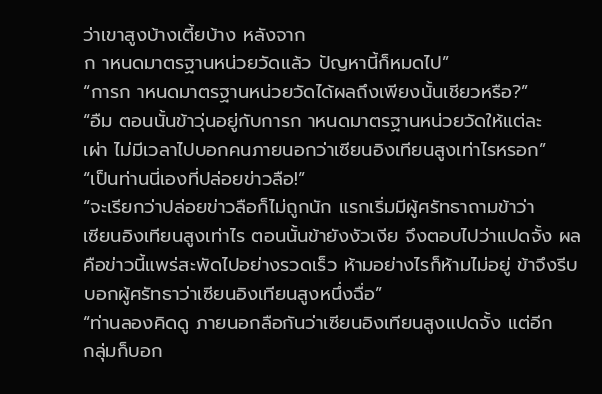ว่าเขาสูงบ้างเตี้ยบ้าง หลังจาก
ก าหนดมาตรฐานหน่วยวัดแล้ว ปัญหานี้ก็หมดไป”
“การก าหนดมาตรฐานหน่วยวัดได้ผลถึงเพียงนั้นเชียวหรือ?”
“อืม ตอนนั้นข้าวุ่นอยู่กับการก าหนดมาตรฐานหน่วยวัดให้แต่ละ
เผ่า ไม่มีเวลาไปบอกคนภายนอกว่าเซียนอิงเทียนสูงเท่าไรหรอก”
“เป็นท่านนี่เองที่ปล่อยข่าวลือ!”
“จะเรียกว่าปล่อยข่าวลือก็ไม่ถูกนัก แรกเริ่มมีผู้ศรัทธาถามข้าว่า
เซียนอิงเทียนสูงเท่าไร ตอนนั้นข้ายังงัวเงีย จึงตอบไปว่าแปดจั้ง ผล
คือข่าวนี้แพร่สะพัดไปอย่างรวดเร็ว ห้ามอย่างไรก็ห้ามไม่อยู่ ข้าจึงรีบ
บอกผู้ศรัทธาว่าเซียนอิงเทียนสูงหนึ่งฉื่อ”
“ท่านลองคิดดู ภายนอกลือกันว่าเซียนอิงเทียนสูงแปดจั้ง แต่อีก
กลุ่มก็บอก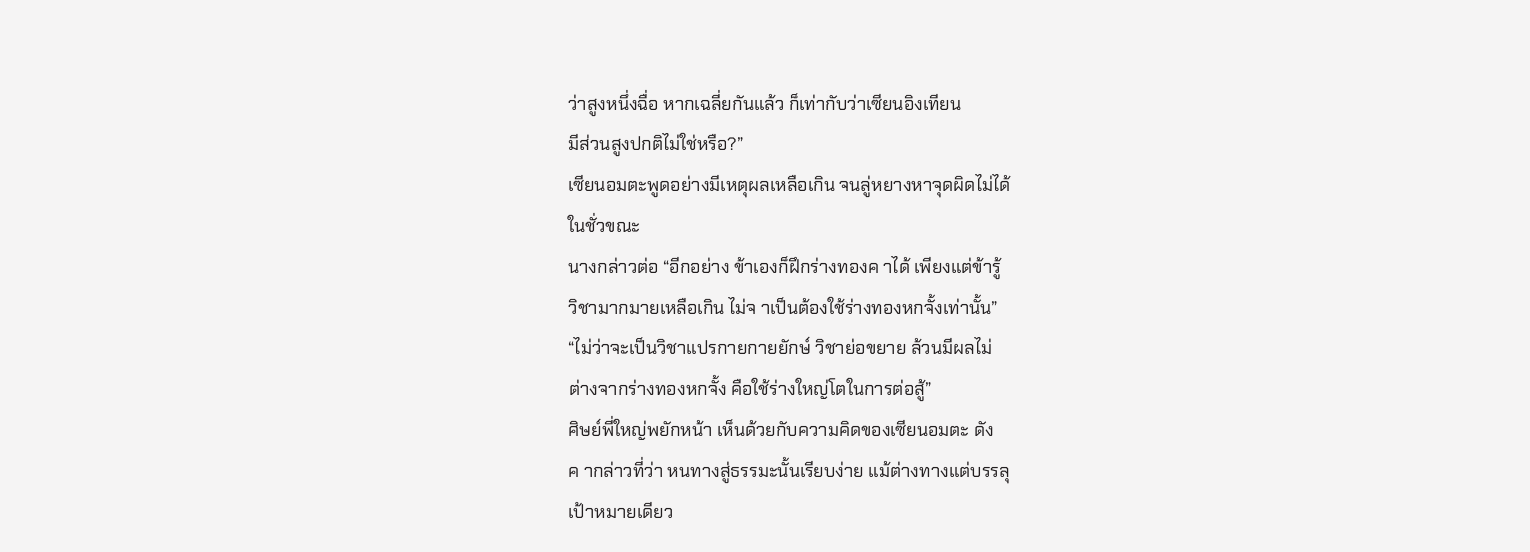ว่าสูงหนึ่งฉื่อ หากเฉลี่ยกันแล้ว ก็เท่ากับว่าเซียนอิงเทียน
มีส่วนสูงปกติไม่ใช่หรือ?”
เซียนอมตะพูดอย่างมีเหตุผลเหลือเกิน จนลู่หยางหาจุดผิดไม่ได้
ในชั่วขณะ
นางกล่าวต่อ “อีกอย่าง ข้าเองก็ฝึกร่างทองค าได้ เพียงแต่ข้ารู้
วิชามากมายเหลือเกิน ไม่จ าเป็นต้องใช้ร่างทองหกจั้งเท่านั้น”
“ไม่ว่าจะเป็นวิชาแปรกายกายยักษ์ วิชาย่อขยาย ล้วนมีผลไม่
ต่างจากร่างทองหกจั้ง คือใช้ร่างใหญ่โตในการต่อสู้”
ศิษย์พี่ใหญ่พยักหน้า เห็นด้วยกับความคิดของเซียนอมตะ ดัง
ค ากล่าวที่ว่า หนทางสู่ธรรมะนั้นเรียบง่าย แม้ต่างทางแต่บรรลุ
เป้าหมายเดียว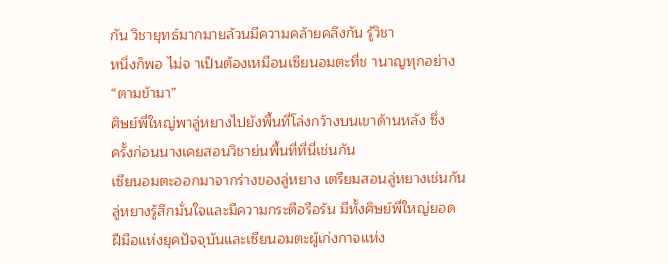กัน วิชายุทธ์มากมายล้วนมีความคล้ายคลึงกัน รู้วิชา
หนึ่งก็พอ ไม่จ าเป็นต้องเหมือนเซียนอมตะที่ช านาญทุกอย่าง
“ตามข้ามา”
ศิษย์พี่ใหญ่พาลู่หยางไปยังพื้นที่โล่งกว้างบนเขาด้านหลัง ซึ่ง
ครั้งก่อนนางเคยสอนวิชาย่นพื้นที่ที่นี่เช่นกัน
เซียนอมตะออกมาจากร่างของลู่หยาง เตรียมสอนลู่หยางเช่นกัน
ลู่หยางรู้สึกมั่นใจและมีความกระตือรือร้น มีทั้งศิษย์พี่ใหญ่ยอด
ฝีมือแห่งยุคปัจจุบันและเซียนอมตะผู้เก่งกาจแห่ง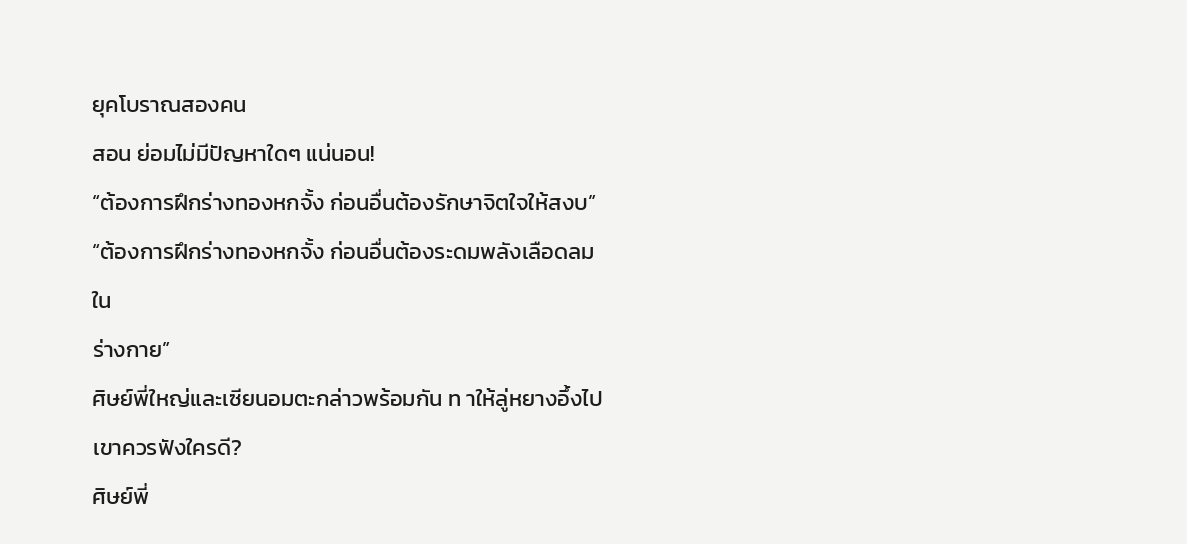ยุคโบราณสองคน
สอน ย่อมไม่มีปัญหาใดๆ แน่นอน!
“ต้องการฝึกร่างทองหกจั้ง ก่อนอื่นต้องรักษาจิตใจให้สงบ”
“ต้องการฝึกร่างทองหกจั้ง ก่อนอื่นต้องระดมพลังเลือดลมใน
ร่างกาย”
ศิษย์พี่ใหญ่และเซียนอมตะกล่าวพร้อมกัน ท าให้ลู่หยางอึ้งไป
เขาควรฟังใครดี?
ศิษย์พี่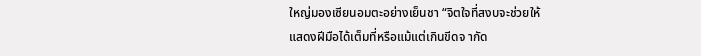ใหญ่มองเซียนอมตะอย่างเย็นชา “จิตใจที่สงบจะช่วยให้
แสดงฝีมือได้เต็มที่หรือแม้แต่เกินขีดจ ากัด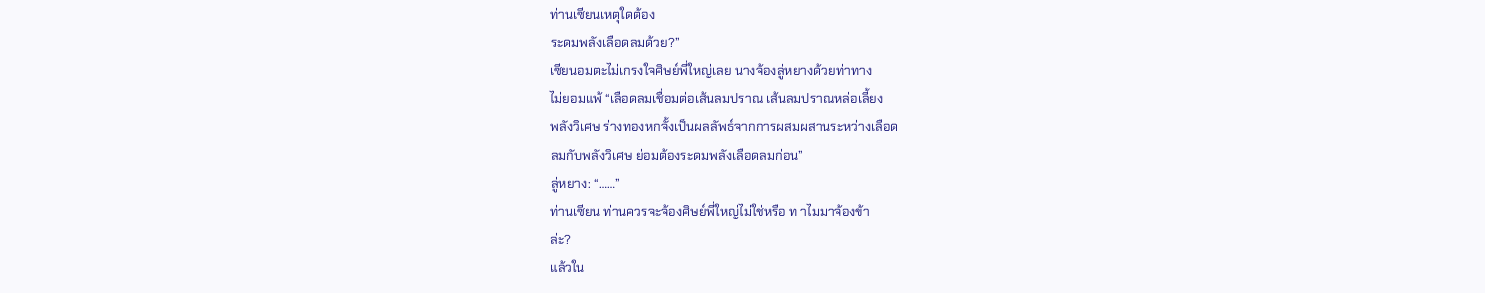ท่านเซียนเหตุใดต้อง
ระดมพลังเลือดลมด้วย?”
เซียนอมตะไม่เกรงใจศิษย์พี่ใหญ่เลย นางจ้องลู่หยางด้วยท่าทาง
ไม่ยอมแพ้ “เลือดลมเชื่อมต่อเส้นลมปราณ เส้นลมปราณหล่อเลี้ยง
พลังวิเศษ ร่างทองหกจั้งเป็นผลลัพธ์จากการผสมผสานระหว่างเลือด
ลมกับพลังวิเศษ ย่อมต้องระดมพลังเลือดลมก่อน”
ลู่หยาง: “……”
ท่านเซียน ท่านควรจะจ้องศิษย์พี่ใหญ่ไม่ใช่หรือ ท าไมมาจ้องข้า
ล่ะ?
แล้วใน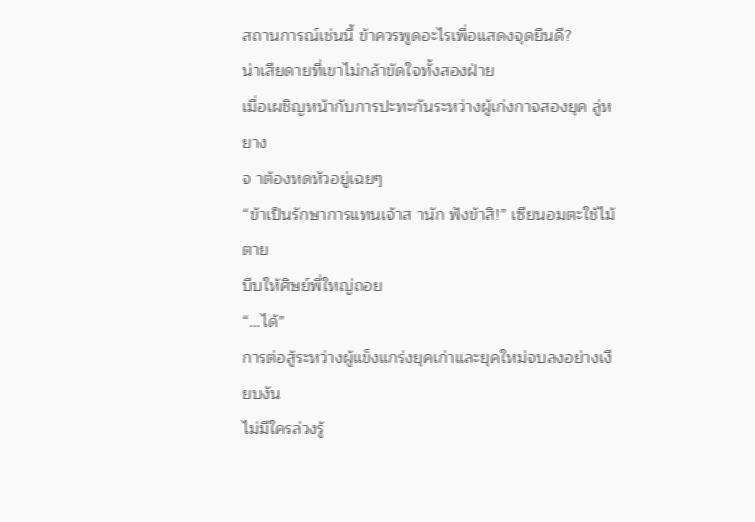สถานการณ์เช่นนี้ ข้าควรพูดอะไรเพื่อแสดงจุดยืนดี?
น่าเสียดายที่เขาไม่กล้าขัดใจทั้งสองฝ่าย
เมื่อเผชิญหน้ากับการปะทะกันระหว่างผู้เก่งกาจสองยุค ลู่หยาง
จ าต้องหดหัวอยู่เฉยๆ
“ข้าเป็นรักษาการแทนเจ้าส านัก ฟังข้าสิ!” เซียนอมตะใช้ไม้ตาย
บีบให้ศิษย์พี่ใหญ่ถอย
“…ได้”
การต่อสู้ระหว่างผู้แข็งแกร่งยุคเก่าและยุคใหม่จบลงอย่างเงียบงัน
ไม่มีใครล่วงรู้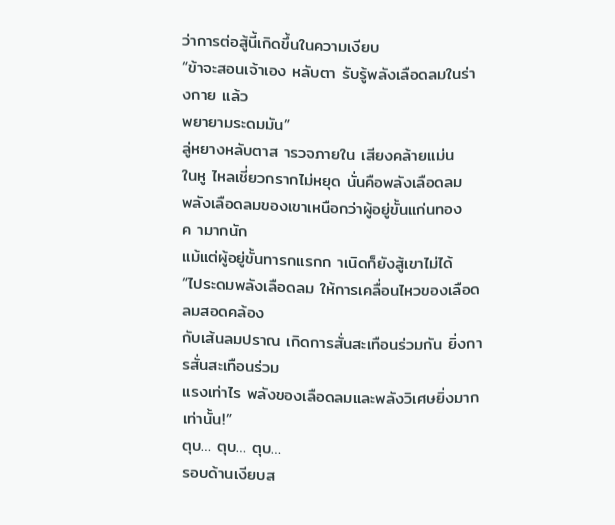ว่าการต่อสู้นี้เกิดขึ้นในความเงียบ
“ข้าจะสอนเจ้าเอง หลับตา รับรู้พลังเลือดลมในร่างกาย แล้ว
พยายามระดมมัน”
ลู่หยางหลับตาส ารวจภายใน เสียงคล้ายแม่น
ในหู ไหลเชี่ยวกรากไม่หยุด นั่นคือพลังเลือดลม
พลังเลือดลมของเขาเหนือกว่าผู้อยู่ขั้นแก่นทองค ามากนัก
แม้แต่ผู้อยู่ขั้นทารกแรกก าเนิดก็ยังสู้เขาไม่ได้
“ไประดมพลังเลือดลม ให้การเคลื่อนไหวของเลือดลมสอดคล้อง
กับเส้นลมปราณ เกิดการสั่นสะเทือนร่วมกัน ยิ่งการสั่นสะเทือนร่วม
แรงเท่าไร พลังของเลือดลมและพลังวิเศษยิ่งมากเท่านั้น!”
ตุบ… ตุบ… ตุบ…
รอบด้านเงียบส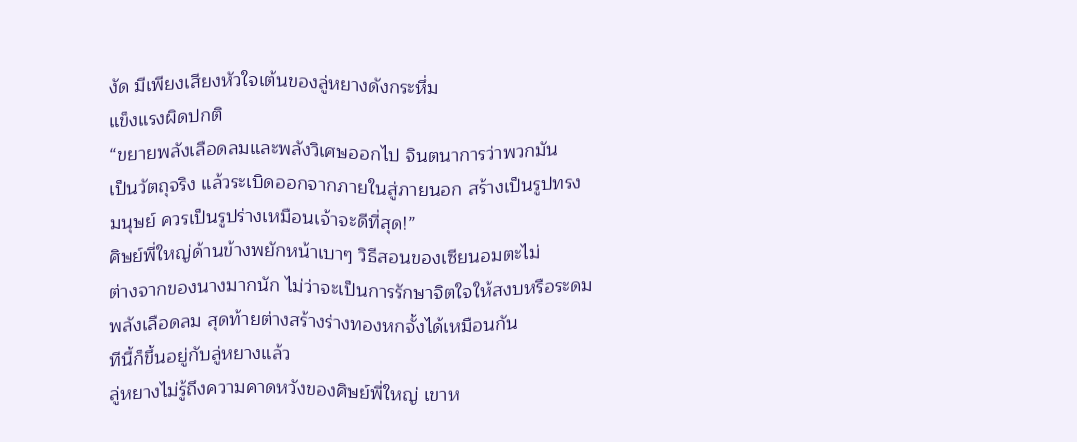งัด มีเพียงเสียงหัวใจเต้นของลู่หยางดังกระหึ่ม
แข็งแรงผิดปกติ
“ขยายพลังเลือดลมและพลังวิเศษออกไป จินตนาการว่าพวกมัน
เป็นวัตถุจริง แล้วระเบิดออกจากภายในสู่ภายนอก สร้างเป็นรูปทรง
มนุษย์ ควรเป็นรูปร่างเหมือนเจ้าจะดีที่สุด!”
ศิษย์พี่ใหญ่ด้านข้างพยักหน้าเบาๆ วิธีสอนของเซียนอมตะไม่
ต่างจากของนางมากนัก ไม่ว่าจะเป็นการรักษาจิตใจให้สงบหรือระดม
พลังเลือดลม สุดท้ายต่างสร้างร่างทองหกจั้งได้เหมือนกัน
ทีนี้ก็ขึ้นอยู่กับลู่หยางแล้ว
ลู่หยางไม่รู้ถึงความคาดหวังของศิษย์พี่ใหญ่ เขาห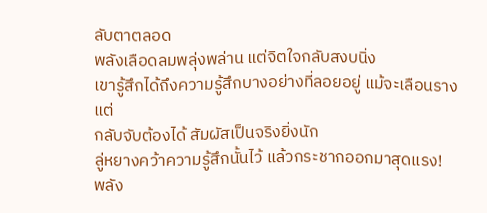ลับตาตลอด
พลังเลือดลมพลุ่งพล่าน แต่จิตใจกลับสงบนิ่ง
เขารู้สึกได้ถึงความรู้สึกบางอย่างที่ลอยอยู่ แม้จะเลือนรางแต่
กลับจับต้องได้ สัมผัสเป็นจริงยิ่งนัก
ลู่หยางคว้าความรู้สึกนั้นไว้ แล้วกระชากออกมาสุดแรง!
พลัง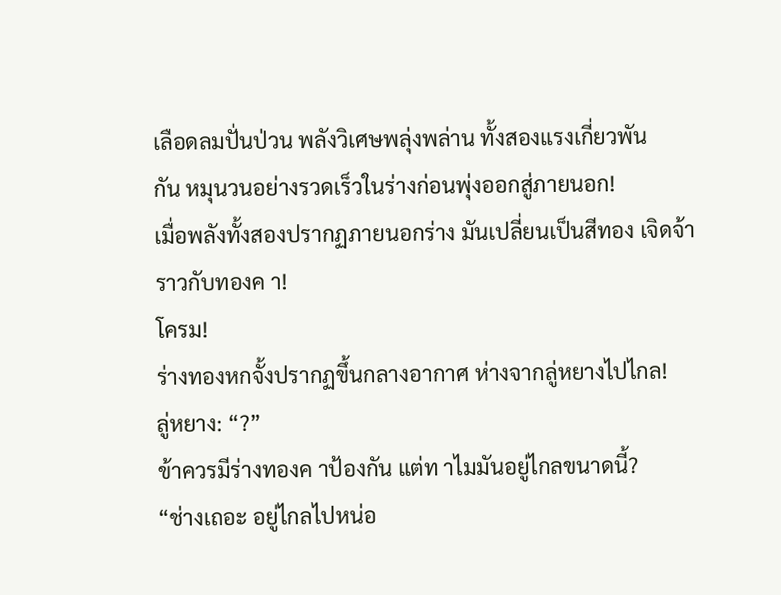เลือดลมปั่นป่วน พลังวิเศษพลุ่งพล่าน ทั้งสองแรงเกี่ยวพัน
กัน หมุนวนอย่างรวดเร็วในร่างก่อนพุ่งออกสู่ภายนอก!
เมื่อพลังทั้งสองปรากฏภายนอกร่าง มันเปลี่ยนเป็นสีทอง เจิดจ้า
ราวกับทองค า!
โครม!
ร่างทองหกจั้งปรากฏขึ้นกลางอากาศ ห่างจากลู่หยางไปไกล!
ลู่หยาง: “?”
ข้าควรมีร่างทองค าป้องกัน แต่ท าไมมันอยู่ไกลขนาดนี้?
“ช่างเถอะ อยู่ไกลไปหน่อ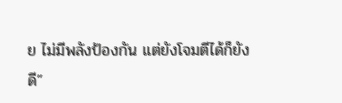ย ไม่มีพลังป้องกัน แต่ยังโจมตีได้ก็ยัง
ดี”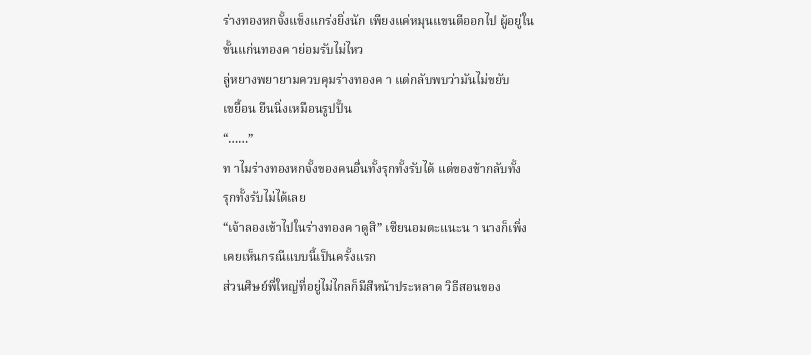ร่างทองหกจั้งแข็งแกร่งยิ่งนัก เพียงแค่หมุนแขนตีออกไป ผู้อยู่ใน
ขั้นแก่นทองค าย่อมรับไม่ไหว
ลู่หยางพยายามควบคุมร่างทองค า แต่กลับพบว่ามันไม่ขยับ
เขยื้อน ยืนนิ่งเหมือนรูปปั้น
“……”
ท าไมร่างทองหกจั้งของคนอื่นทั้งรุกทั้งรับได้ แต่ของข้ากลับทั้ง
รุกทั้งรับไม่ได้เลย
“เจ้าลองเข้าไปในร่างทองค าดูสิ” เซียนอมตะแนะน า นางก็เพิ่ง
เคยเห็นกรณีแบบนี้เป็นครั้งแรก
ส่วนศิษย์พี่ใหญ่ที่อยู่ไม่ไกลก็มีสีหน้าประหลาด วิธีสอนของ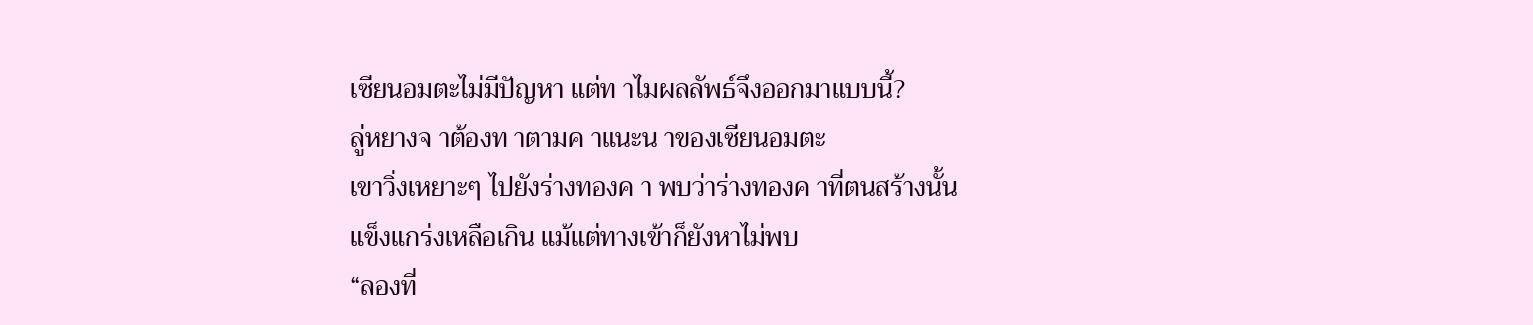เซียนอมตะไม่มีปัญหา แต่ท าไมผลลัพธ์จึงออกมาแบบนี้?
ลู่หยางจ าต้องท าตามค าแนะน าของเซียนอมตะ
เขาวิ่งเหยาะๆ ไปยังร่างทองค า พบว่าร่างทองค าที่ตนสร้างนั้น
แข็งแกร่งเหลือเกิน แม้แต่ทางเข้าก็ยังหาไม่พบ
“ลองที่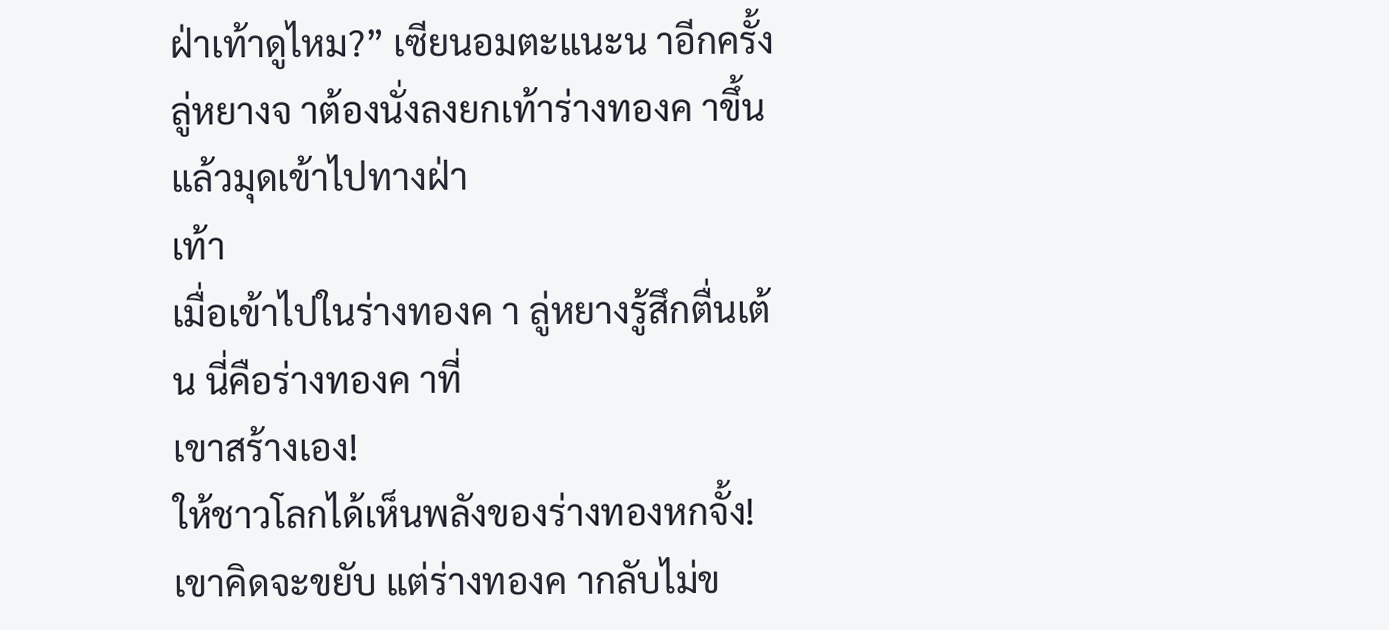ฝ่าเท้าดูไหม?” เซียนอมตะแนะน าอีกครั้ง
ลู่หยางจ าต้องนั่งลงยกเท้าร่างทองค าขึ้น แล้วมุดเข้าไปทางฝ่า
เท้า
เมื่อเข้าไปในร่างทองค า ลู่หยางรู้สึกตื่นเต้น นี่คือร่างทองค าที่
เขาสร้างเอง!
ให้ชาวโลกได้เห็นพลังของร่างทองหกจั้ง!
เขาคิดจะขยับ แต่ร่างทองค ากลับไม่ข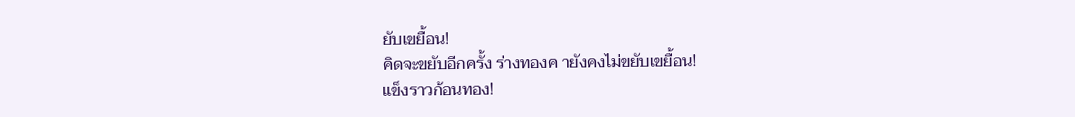ยับเขยื้อน!
คิดจะขยับอีกครั้ง ร่างทองค ายังคงไม่ขยับเขยื้อน!
แข็งราวก้อนทอง!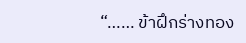“…… ข้าฝึกร่างทอง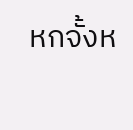หกจั้งห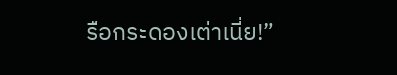รือกระดองเต่าเนี่ย!”